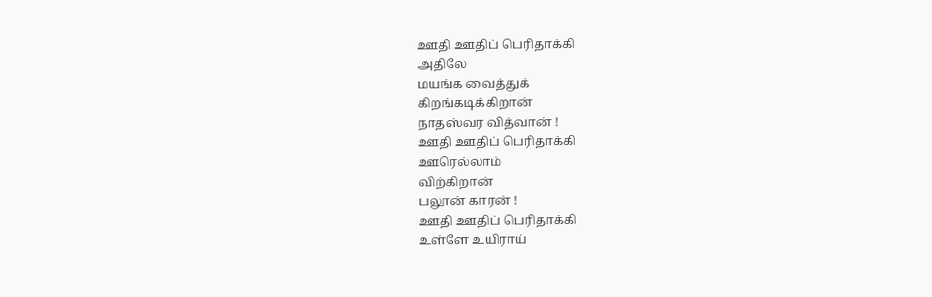ஊதி ஊதிப் பெரிதாக்கி
அதிலே
மயங்க வைத்துக்
கிறங்கடிக்கிறான்
நாதஸ்வர வித்வான் !
ஊதி ஊதிப் பெரிதாக்கி
ஊரெல்லாம்
விற்கிறான்
பலூன் காரன் !
ஊதி ஊதிப் பெரிதாக்கி
உள்ளே உயிராய்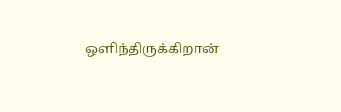ஒளிந்திருக்கிறான்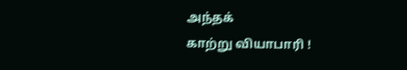அந்தக்
காற்று வியாபாரி !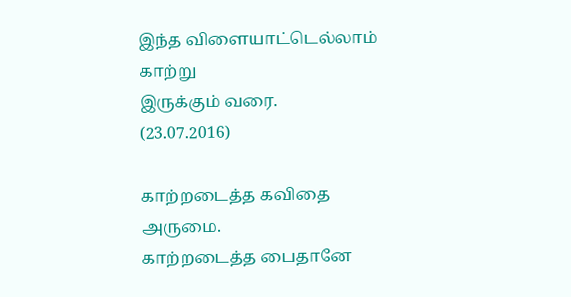இந்த விளையாட்டெல்லாம்
காற்று
இருக்கும் வரை.
(23.07.2016)

காற்றடைத்த கவிதை அருமை.
காற்றடைத்த பைதானே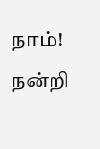நாம்!
நன்றி